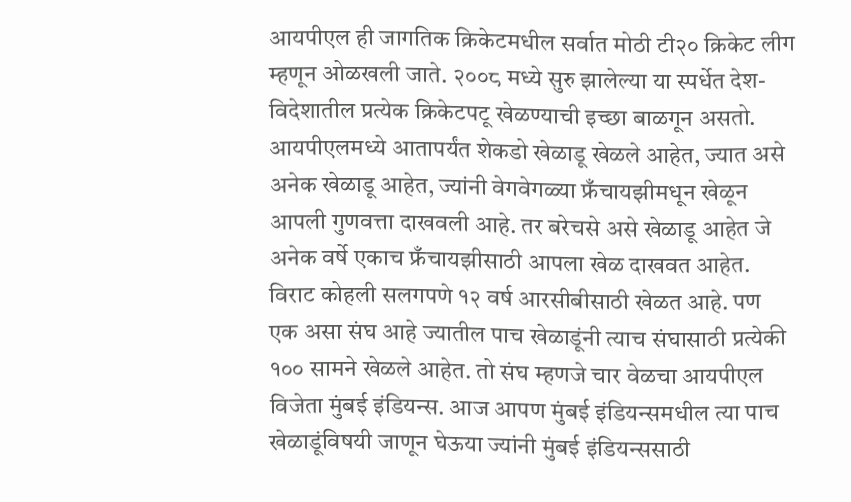आयपीएल ही जागतिक क्रिकेटमधील सर्वात मोठी टी२० क्रिकेट लीग म्हणून ओळखली जाते. २००८ मध्ये सुरु झालेल्या या स्पर्धेत देश-विदेशातील प्रत्येक क्रिकेटपटू खेळण्याची इच्छा बाळगून असतो. आयपीएलमध्ये आतापर्यंत शेकडो खेळाडू खेळले आहेत, ज्यात असे अनेक खेळाडू आहेत, ज्यांनी वेगवेगळ्या फ्रँचायझीमधून खेळून आपली गुणवत्ता दाखवली आहे. तर बरेचसे असे खेळाडू आहेत जे अनेक वर्षे एकाच फ्रँचायझीसाठी आपला खेळ दाखवत आहेत.
विराट कोहली सलगपणे १२ वर्ष आरसीबीसाठी खेळत आहे. पण एक असा संघ आहे ज्यातील पाच खेळाडूंनी त्याच संघासाठी प्रत्येकी १०० सामने खेळले आहेत. तो संघ म्हणजे चार वेळचा आयपीएल विजेता मुंबई इंडियन्स. आज आपण मुंबई इंडियन्समधील त्या पाच खेळाडूंविषयी जाणून घेऊया ज्यांनी मुंबई इंडियन्ससाठी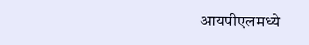आयपीएलमध्ये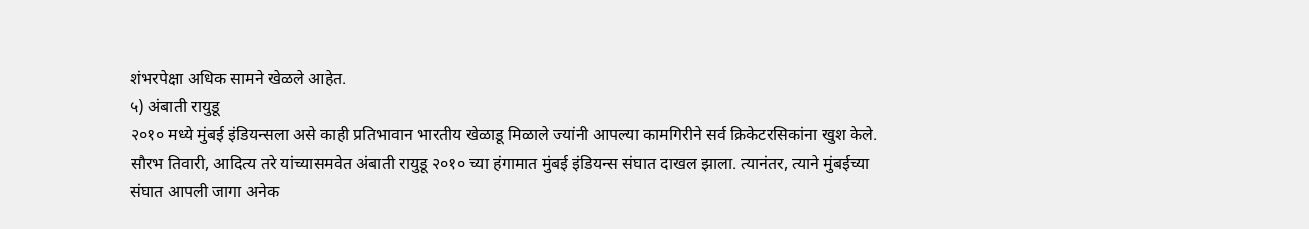शंभरपेक्षा अधिक सामने खेळले आहेत.
५) अंबाती रायुडू
२०१० मध्ये मुंबई इंडियन्सला असे काही प्रतिभावान भारतीय खेळाडू मिळाले ज्यांनी आपल्या कामगिरीने सर्व क्रिकेटरसिकांना खुश केले. सौरभ तिवारी, आदित्य तरे यांच्यासमवेत अंबाती रायुडू २०१० च्या हंगामात मुंबई इंडियन्स संघात दाखल झाला. त्यानंतर, त्याने मुंबईच्या संघात आपली जागा अनेक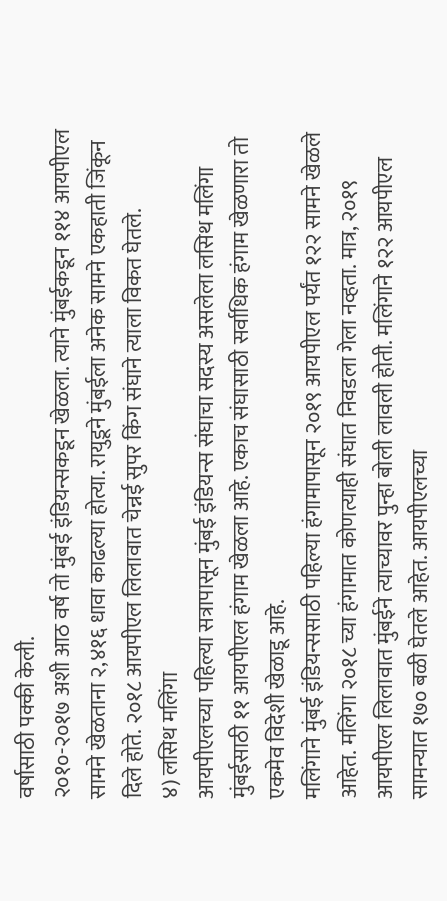वर्षासाठी पक्की केली.
२०१०-२०१७ अशी आठ वर्ष तो मुंबई इंडियन्सकडून खेळला. त्याने मुंबईकडून ११४ आयपीएल सामने खेळताना २,४१६ धावा काढल्या होत्या. रायुडूने मुंबईला अनेक सामने एकहाती जिंकून दिले होते. २०१८ आयपीएल लिलावात चेन्नई सुपर किंग संघाने त्याला विकत घेतले.
४) लसिथ मलिंगा
आयपीएलच्या पहिल्या सत्रापासून मुंबई इंडियन्स संघाचा सदस्य असलेला लसिथ मलिंगा मुंबईसाठी ११ आयपीएल हंगाम खेळला आहे. एकाच संघासाठी सर्वाधिक हंगाम खेळणारा तो एकमेव विदेशी खेळाडू आहे.
मलिंगाने मुंबई इंडियन्ससाठी पहिल्या हंगामापासून २०१९ आयपीएल पर्यंत १२२ सामने खेळले आहेत. मलिंगा २०१८ च्या हंगामात कोणत्याही संघात निवडला गेला नव्हता. मात्र, २०१९ आयपीएल लिलावात मुंबईने त्याच्यावर पुन्हा बोली लावली होती. मलिंगाने १२२ आयपीएल सामन्यात १७० बळी घेतले आहेत. आयपीएलच्या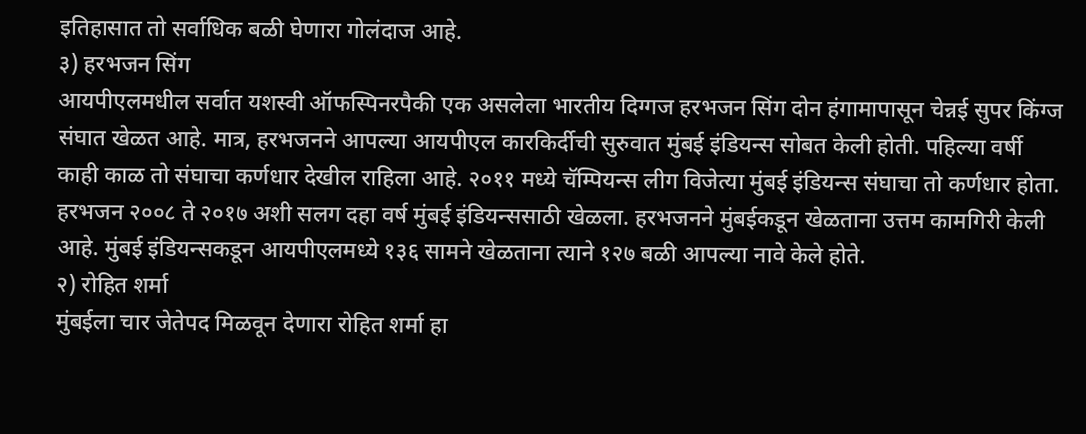इतिहासात तो सर्वाधिक बळी घेणारा गोलंदाज आहे.
३) हरभजन सिंग
आयपीएलमधील सर्वात यशस्वी ऑफस्पिनरपैकी एक असलेला भारतीय दिग्गज हरभजन सिंग दोन हंगामापासून चेन्नई सुपर किंग्ज संघात खेळत आहे. मात्र, हरभजनने आपल्या आयपीएल कारकिर्दीची सुरुवात मुंबई इंडियन्स सोबत केली होती. पहिल्या वर्षी काही काळ तो संघाचा कर्णधार देखील राहिला आहे. २०११ मध्ये चॅम्पियन्स लीग विजेत्या मुंबई इंडियन्स संघाचा तो कर्णधार होता.
हरभजन २००८ ते २०१७ अशी सलग दहा वर्ष मुंबई इंडियन्ससाठी खेळला. हरभजनने मुंबईकडून खेळताना उत्तम कामगिरी केली आहे. मुंबई इंडियन्सकडून आयपीएलमध्ये १३६ सामने खेळताना त्याने १२७ बळी आपल्या नावे केले होते.
२) रोहित शर्मा
मुंबईला चार जेतेपद मिळवून देणारा रोहित शर्मा हा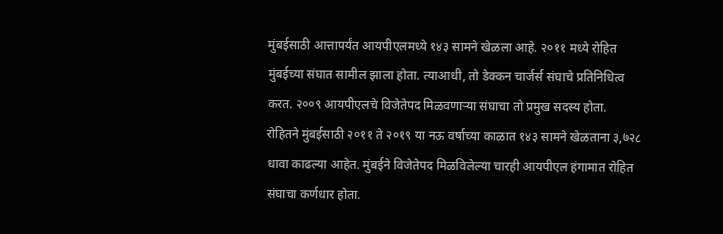मुंबईसाठी आत्तापर्यंत आयपीएलमध्ये १४३ सामने खेळला आहे. २०११ मध्ये रोहित मुंबईच्या संघात सामील झाला होता. त्याआधी, तो डेक्कन चार्जर्स संघाचे प्रतिनिधित्व करत. २००९ आयपीएलचे विजेतेपद मिळवणाऱ्या संघाचा तो प्रमुख सदस्य होता.
रोहितने मुंबईसाठी २०११ ते २०१९ या नऊ वर्षाच्या काळात १४३ सामने खेळताना ३,७२८ धावा काढल्या आहेत. मुंबईने विजेतेपद मिळविलेल्या चारही आयपीएल हंगामात रोहित संघाचा कर्णधार होता.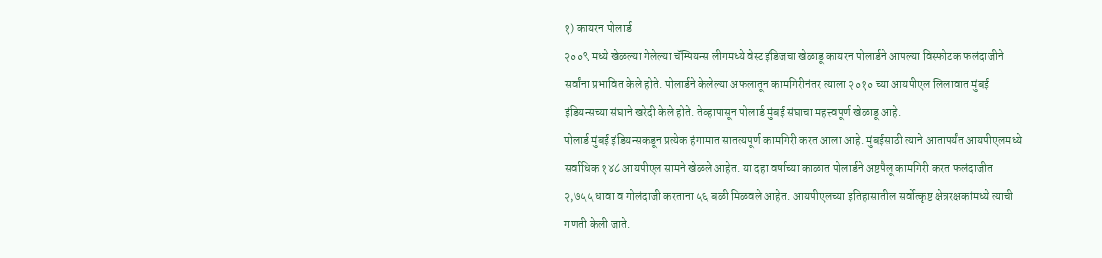१) कायरन पोलार्ड
२००९ मध्ये खेळल्या गेलेल्या चॅम्पियन्स लीगमध्ये वेस्ट इंडिजचा खेळाडू कायरन पोलार्डने आपल्या विस्फोटक फलंदाजीने सर्वांना प्रभावित केले होते. पोलार्डने केलेल्या अफलातून कामगिरीनंतर त्याला २०१० च्या आयपीएल लिलावात मुंबई इंडियन्सच्या संघाने खरेदी केले होते. तेव्हापासून पोलार्ड मुंबई संघाचा महत्त्वपूर्ण खेळाडू आहे.
पोलार्ड मुंबई इंडियन्सकडून प्रत्येक हंगामात सातत्यपूर्ण कामगिरी करत आला आहे. मुंबईसाठी त्याने आतापर्यंत आयपीएलमध्ये सर्वाधिक १४८ आयपीएल सामने खेळले आहेत. या दहा वर्षाच्या काळात पोलार्डने अष्टपैलू कामगिरी करत फलंदाजीत २,७५५ धावा व गोलंदाजी करताना ५६ बळी मिळवले आहेत. आयपीएलच्या इतिहासातील सर्वोत्कृष्ट क्षेत्ररक्षकांमध्ये त्याची गणती केली जाते.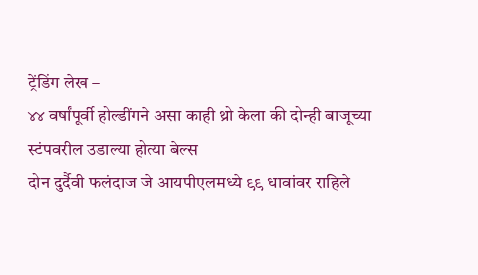ट्रेंडिंग लेख –
४४ वर्षांपूर्वी होल्डींगने असा काही थ्रो केला की दोन्ही बाजूच्या स्टंपवरील उडाल्या होत्या बेल्स
दोन दुर्दैवी फलंदाज जे आयपीएलमध्ये ९९ धावांवर राहिले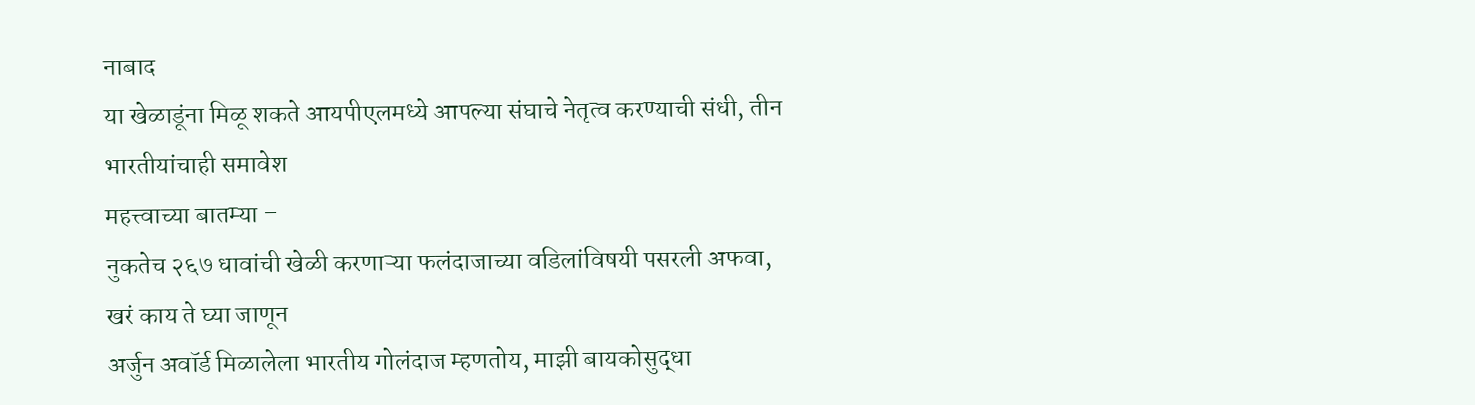नाबाद
या खेळाडूंना मिळू शकते आयपीएलमध्ये आपल्या संघाचे नेतृत्व करण्याची संधी, तीन भारतीयांचाही समावेश
महत्त्वाच्या बातम्या –
नुकतेच २६७ धावांची खेळी करणाऱ्या फलंदाजाच्या वडिलांविषयी पसरली अफवा, खरं काय ते घ्या जाणून
अर्जुन अवॉर्ड मिळालेला भारतीय गोलंदाज म्हणतोय, माझी बायकोसुद्धा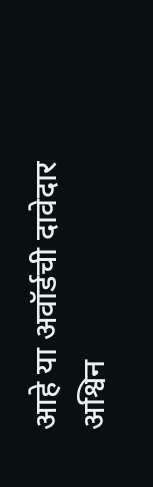आहे या अवॉर्डची दावेदार
अश्विन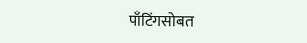पाँटिंगसोबत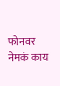फोनवर नेमकं काय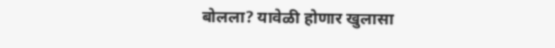बोलला? यावेळी होणार खुलासा